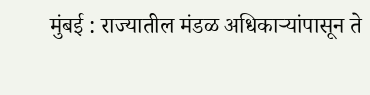मुंबई : राज्यातील मंडळ अधिकाऱ्यांपासून ते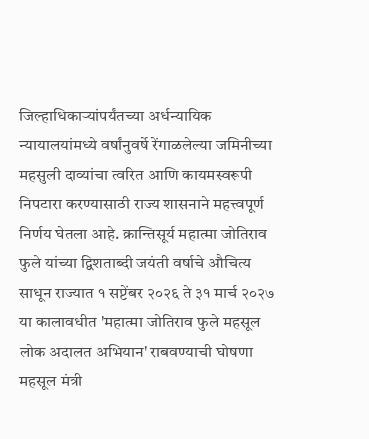जिल्हाधिकाऱ्यांपर्यंतच्या अर्धन्यायिक न्यायालयांमध्ये वर्षांनुवर्षे रेंगाळलेल्या जमिनीच्या महसुली दाव्यांचा त्वरित आणि कायमस्वरूपी निपटारा करण्यासाठी राज्य शासनाने महत्त्वपूर्ण निर्णय घेतला आहे. क्रान्तिसूर्य महात्मा जोतिराव फुले यांच्या द्विशताब्दी जयंती वर्षाचे औचित्य साधून राज्यात १ सप्टेंबर २०२६ ते ३१ मार्च २०२७ या कालावधीत 'महात्मा जोतिराव फुले महसूल लोक अदालत अभियान' राबवण्याची घोषणा महसूल मंत्री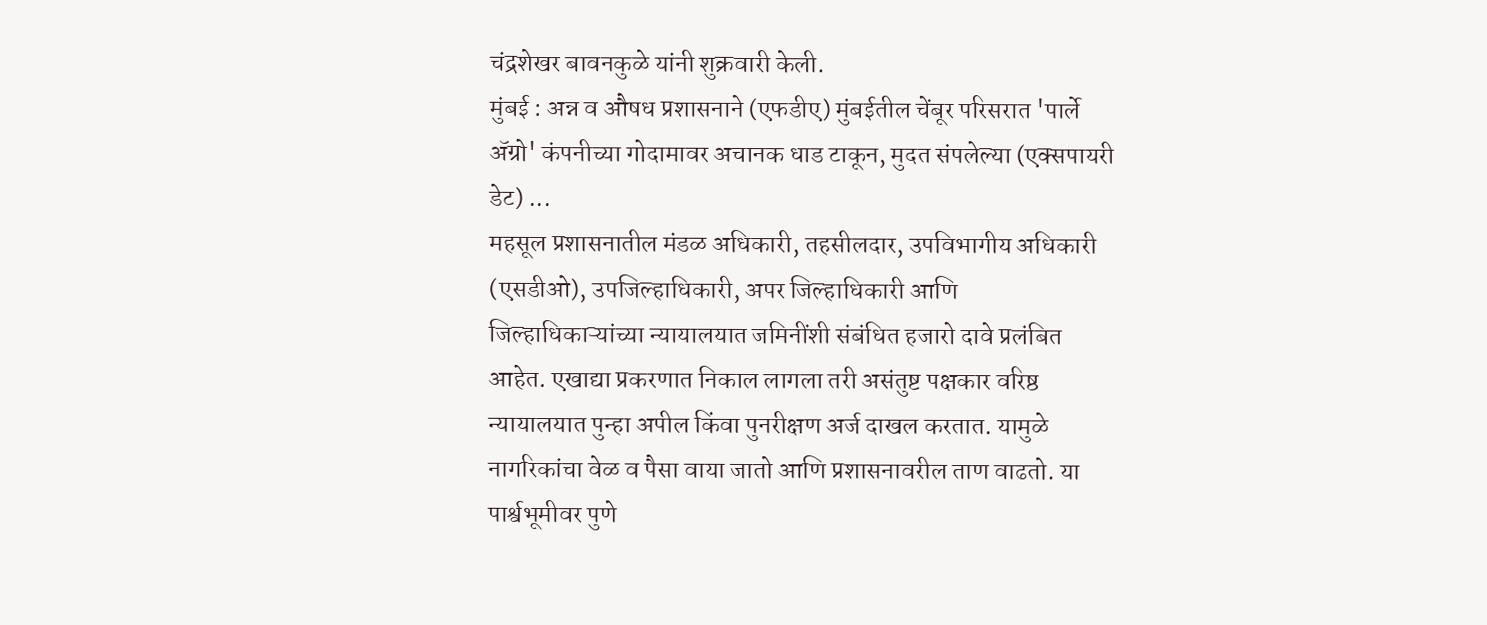चंद्रशेखर बावनकुळे यांनी शुक्रवारी केली.
मुंबई : अन्न व औषध प्रशासनाने (एफडीए) मुंबईतील चेंबूर परिसरात 'पार्ले ॲग्रो' कंपनीच्या गोदामावर अचानक धाड टाकून, मुदत संपलेल्या (एक्सपायरी डेट) ...
महसूल प्रशासनातील मंडळ अधिकारी, तहसीलदार, उपविभागीय अधिकारी (एसडीओ), उपजिल्हाधिकारी, अपर जिल्हाधिकारी आणि जिल्हाधिकाऱ्यांच्या न्यायालयात जमिनींशी संबंधित हजारो दावे प्रलंबित आहेत. एखाद्या प्रकरणात निकाल लागला तरी असंतुष्ट पक्षकार वरिष्ठ न्यायालयात पुन्हा अपील किंवा पुनरीक्षण अर्ज दाखल करतात. यामुळे नागरिकांचा वेळ व पैसा वाया जातो आणि प्रशासनावरील ताण वाढतो. या पार्श्वभूमीवर पुणे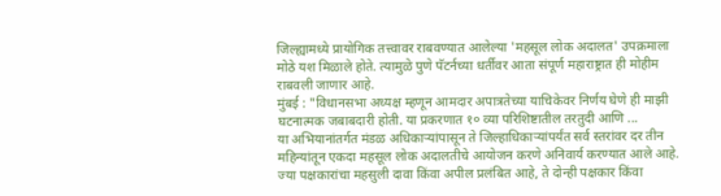जिल्ह्यामध्ये प्रायोगिक तत्त्वावर राबवण्यात आलेल्या 'महसूल लोक अदालत' उपक्रमाला मोठे यश मिळाले होते. त्यामुळे पुणे पॅटर्नच्या धर्तीवर आता संपूर्ण महाराष्ट्रात ही मोहीम राबवली जाणार आहे.
मुंबई : "विधानसभा अध्यक्ष म्हणून आमदार अपात्रतेच्या याचिकेवर निर्णय घेणे ही माझी घटनात्मक जबाबदारी होती. या प्रकरणात १० व्या परिशिष्टातील तरतुदी आणि ...
या अभियानांतर्गत मंडळ अधिकाऱ्यांपासून ते जिल्हाधिकाऱ्यांपर्यंत सर्व स्तरांवर दर तीन महिन्यांतून एकदा महसूल लोक अदालतीचे आयोजन करणे अनिवार्य करण्यात आले आहे. ज्या पक्षकारांचा महसुली दावा किंवा अपील प्रलंबित आहे, ते दोन्ही पक्षकार किंवा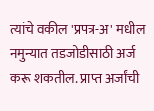त्यांचे वकील 'प्रपत्र-अ' मधील नमुन्यात तडजोडीसाठी अर्ज करू शकतील. प्राप्त अर्जांची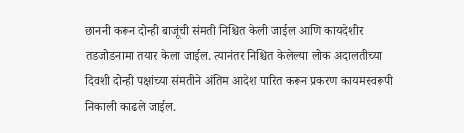छाननी करून दोन्ही बाजूंची संमती निश्चित केली जाईल आणि कायदेशीर तडजोडनामा तयार केला जाईल. त्यानंतर निश्चित केलेल्या लोक अदालतीच्या दिवशी दोन्ही पक्षांच्या संमतीने अंतिम आदेश पारित करून प्रकरण कायमस्वरूपी निकाली काढले जाईल.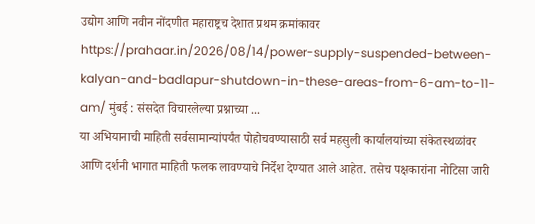उद्योग आणि नवीन नोंदणीत महाराष्ट्रच देशात प्रथम क्रमांकावर https://prahaar.in/2026/08/14/power-supply-suspended-between-kalyan-and-badlapur-shutdown-in-these-areas-from-6-am-to-11-am/ मुंबई : संसदेत विचारलेल्या प्रश्नाच्या ...
या अभियानाची माहिती सर्वसामान्यांपर्यंत पोहोचवण्यासाठी सर्व महसुली कार्यालयांच्या संकेतस्थळांवर आणि दर्शनी भागात माहिती फलक लावण्याचे निर्देश देण्यात आले आहेत. तसेच पक्षकारांना नोटिसा जारी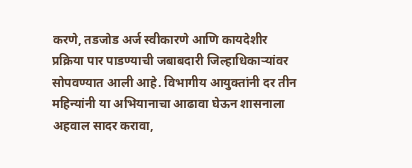करणे, तडजोड अर्ज स्वीकारणे आणि कायदेशीर प्रक्रिया पार पाडण्याची जबाबदारी जिल्हाधिकाऱ्यांवर सोपवण्यात आली आहे. विभागीय आयुक्तांनी दर तीन महिन्यांनी या अभियानाचा आढावा घेऊन शासनाला अहवाल सादर करावा,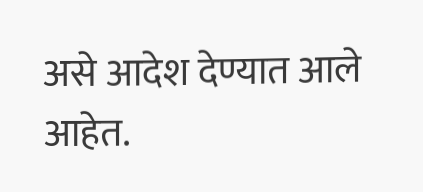असे आदेश देण्यात आले आहेत.